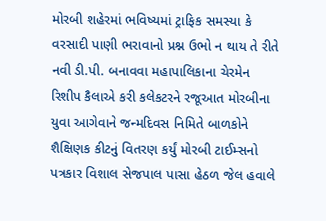મોરબી શહેરમાં ભવિષ્યમાં ટ્રાફિક સમસ્યા કે વરસાદી પાણી ભરાવાનો પ્રશ્ન ઉભો ન થાય તે રીતે નવી ડી.પી. બનાવવા મહાપાલિકાના ચેરમેન રિશીપ કૈલાએ કરી કલેકટરને રજૂઆત મોરબીના યુવા આગેવાને જન્મદિવસ નિમિતે બાળકોને શૈક્ષિણક કીટનું વિતરણ કર્યું મોરબી ટાઈમ્સનો પત્રકાર વિશાલ સેજપાલ પાસા હેઠળ જેલ હવાલે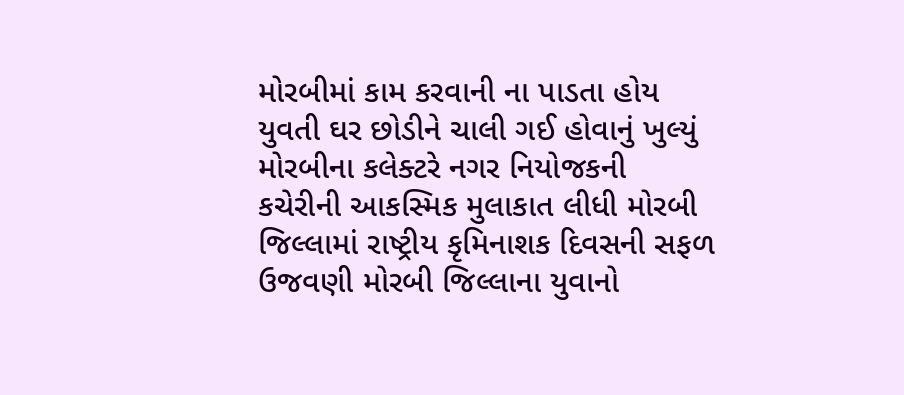મોરબીમાં કામ કરવાની ના પાડતા હોય યુવતી ઘર છોડીને ચાલી ગઈ હોવાનું ખુલ્યું મોરબીના કલેક્ટરે નગર નિયોજકની કચેરીની આકસ્મિક મુલાકાત લીધી મોરબી જિલ્લામાં રાષ્ટ્રીય કૃમિનાશક દિવસની સફળ ઉજવણી મોરબી જિલ્લાના યુવાનો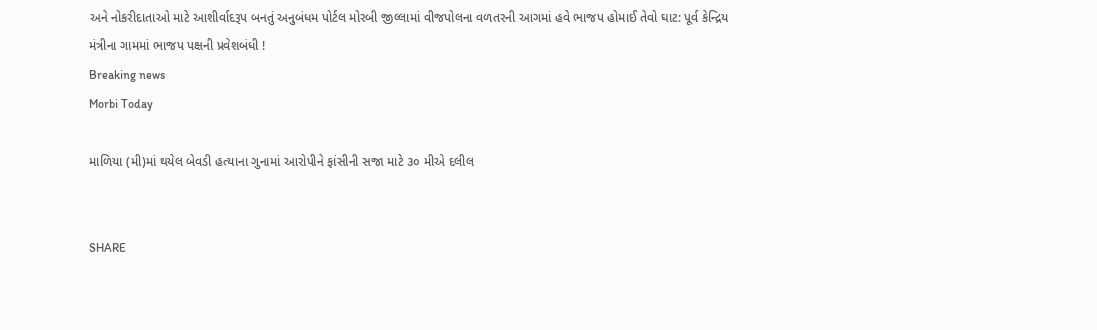અને નોકરીદાતાઓ માટે આશીર્વાદરૂપ બનતું અનુબંધમ પોર્ટલ મોરબી જીલ્લામાં વીજપોલના વળતરની આગમાં હવે ભાજપ હોમાઈ તેવો ઘાટ: પૂર્વ કેન્દ્રિય મંત્રીના ગામમાં ભાજપ પક્ષની પ્રવેશબંધી !
Breaking news
Morbi Today

માળિયા (મી)માં થયેલ બેવડી હત્યાના ગુનામાં આરોપીને ફાંસીની સજા માટે ૩૦ મીએ દલીલ


SHARE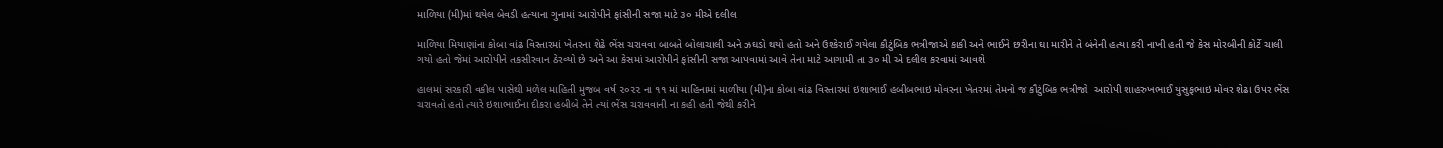માળિયા (મી)માં થયેલ બેવડી હત્યાના ગુનામાં આરોપીને ફાંસીની સજા માટે ૩૦ મીએ દલીલ

માળિયા મિયાણાંના કોબા વાંઢ વિસ્તારમાં ખેતરના શેઢે ભેંસ ચરાવવા બાબતે બોલાચાલી અને ઝઘડો થયો હતો અને ઉશ્કેરાઈ ગયેલા કૌટુંબિક ભત્રીજાએ કાકી અને ભાઈને છરીના ઘા મારીને તે બંનેની હત્યા કરી નાખી હતી જે કેસ મોરબીની કોર્ટે ચાલી ગયો હતો જેમાં આરોપીને તકસીરવાન ઠેરવ્યો છે અને આ કેસમાં આરોપીને ફાંસીની સજા આપવામાં આવે તેના માટે આગામી તા ૩૦ મી એ દલીલ કરવામાં આવશે

હાલમાં સરકારી વકીલ પાસેથી મળેલ માહિતી મુજબ વર્ષ ૨૦૨૨ ના ૧૧ માં માહિનામાં માળીયા (મી)ના કોબા વાંઢ વિસ્તારમાં ઇશાભાઈ હબીબભાઇ મોવરના ખેતરમાં તેમનો જ કૌટુંબિક ભત્રીજો  આરોપી શાહરુખભાઈ યુસુફભાઇ મોવર શેઢા ઉપર ભેંસ ચરાવતો હતો ત્યારે ઇશાભાઈના દીકરા હબીબે તેને ત્યાં ભેંસ ચરાવવાની ના કહી હતી જેથી કરીને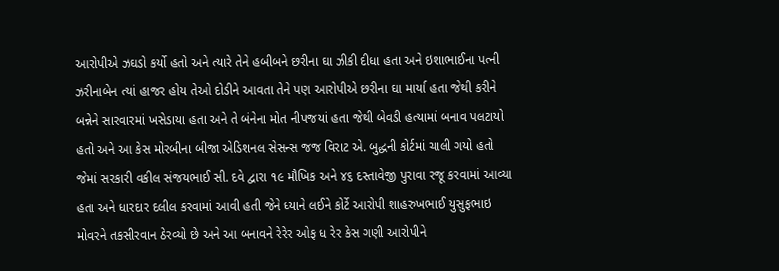આરોપીએ ઝઘડો કર્યો હતો અને ત્યારે તેને હબીબને છરીના ઘા ઝીકી દીધા હતા અને ઇશાભાઈના પત્ની ઝરીનાબેન ત્યાં હાજર હોય તેઓ દોડીને આવતા તેને પણ આરોપીએ છરીના ઘા માર્યા હતા જેથી કરીને બન્નેને સારવારમાં ખસેડાયા હતા અને તે બંનેના મોત નીપજયાં હતા જેથી બેવડી હત્યામાં બનાવ પલટાયો હતો અને આ કેસ મોરબીના બીજા એડિશનલ સેસન્સ જજ વિરાટ એ. બુદ્ધની કોર્ટમાં ચાલી ગયો હતો જેમાં સરકારી વકીલ સંજયભાઈ સી. દવે દ્વારા ૧૯ મૌખિક અને ૪૬ દસ્તાવેજી પુરાવા રજૂ કરવામાં આવ્યા હતા અને ધારદાર દલીલ કરવામાં આવી હતી જેને ધ્યાને લઈને કોર્ટે આરોપી શાહરુખભાઈ યુસુફભાઇ મોવરને તકસીરવાન ઠેરવ્યો છે અને આ બનાવને રેરેર ઓફ ધ રેર કેસ ગણી આરોપીને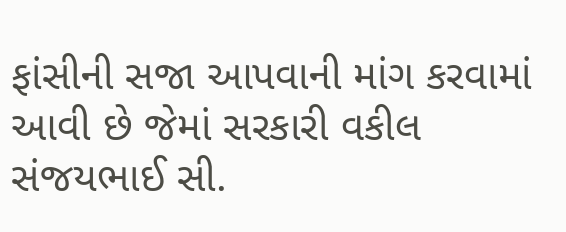ફાંસીની સજા આપવાની માંગ કરવામાં આવી છે જેમાં સરકારી વકીલ સંજયભાઈ સી.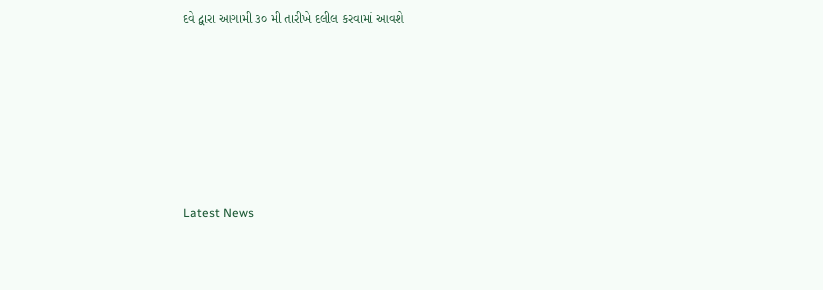દવે દ્વારા આગામી ૩૦ મી તારીખે દલીલ કરવામાં આવશે






Latest News